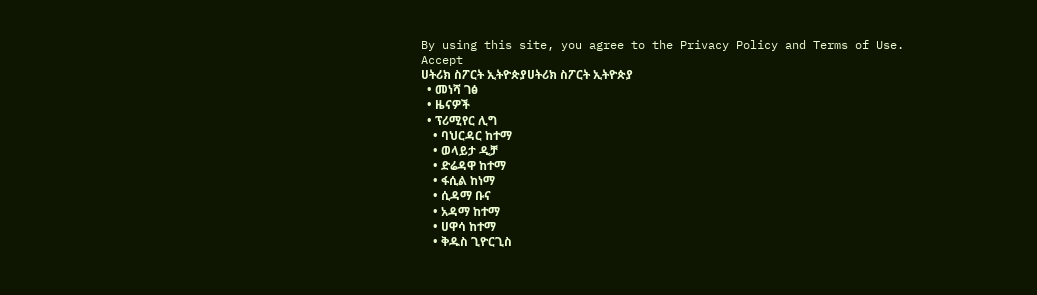By using this site, you agree to the Privacy Policy and Terms of Use.
Accept
ሀትሪክ ስፖርት ኢትዮጵያሀትሪክ ስፖርት ኢትዮጵያ
  • መነሻ ገፅ
  • ዜናዎች
  • ፕሪሚየር ሊግ
    • ባህርዳር ከተማ
    • ወላይታ ዲቻ
    • ድሬዳዋ ከተማ
    • ፋሲል ከነማ
    • ሲዳማ ቡና
    • አዳማ ከተማ
    • ሀዋሳ ከተማ
    • ቅዱስ ጊዮርጊስ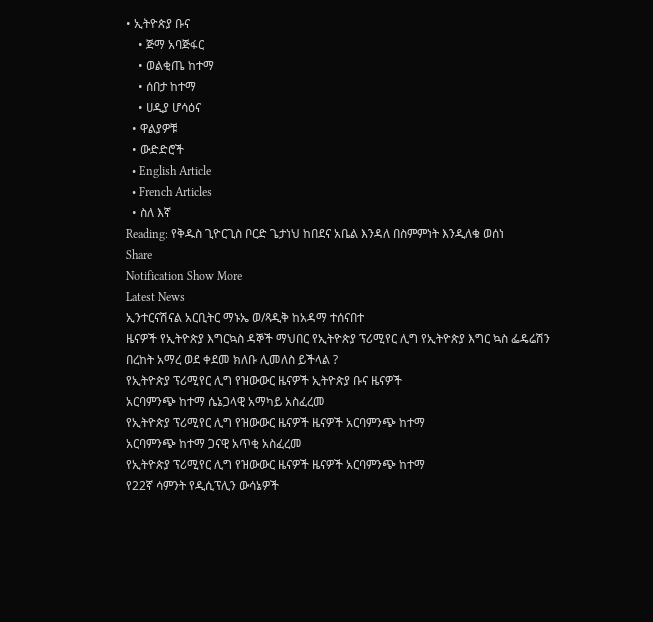• ኢትዮጵያ ቡና
    • ጅማ አባጅፋር
    • ወልቂጤ ከተማ
    • ሰበታ ከተማ
    • ሀዲያ ሆሳዕና
  • ዋልያዎቹ
  • ውድድሮች
  • English Article
  • French Articles
  • ስለ እኛ
Reading: የቅዱስ ጊዮርጊስ ቦርድ ጌታነህ ከበደና አቤል እንዳለ በስምምነት እንዲለቁ ወሰነ
Share
Notification Show More
Latest News
ኢንተርናሽናል አርቢትር ማኑኤ ወ/ጻዲቅ ከአዳማ ተሰናበተ
ዜናዎች የኢትዮጵያ እግርኳስ ዳኞች ማህበር የኢትዮጵያ ፕሪሚየር ሊግ የኢትዮጵያ እግር ኳስ ፌዴሬሽን
በረከት አማረ ወደ ቀደመ ክለቡ ሊመለስ ይችላል ?
የኢትዮጵያ ፕሪሚየር ሊግ የዝውውር ዜናዎች ኢትዮጵያ ቡና ዜናዎች
አርባምንጭ ከተማ ሴኔጋላዊ አማካይ አስፈረመ
የኢትዮጵያ ፕሪሚየር ሊግ የዝውውር ዜናዎች ዜናዎች አርባምንጭ ከተማ
አርባምንጭ ከተማ ጋናዊ አጥቂ አስፈረመ
የኢትዮጵያ ፕሪሚየር ሊግ የዝውውር ዜናዎች ዜናዎች አርባምንጭ ከተማ
የ22ኛ ሳምንት የዲሲፕሊን ውሳኔዎች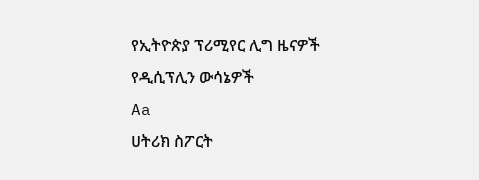የኢትዮጵያ ፕሪሚየር ሊግ ዜናዎች የዲሲፕሊን ውሳኔዎች
Aa
ሀትሪክ ስፖርት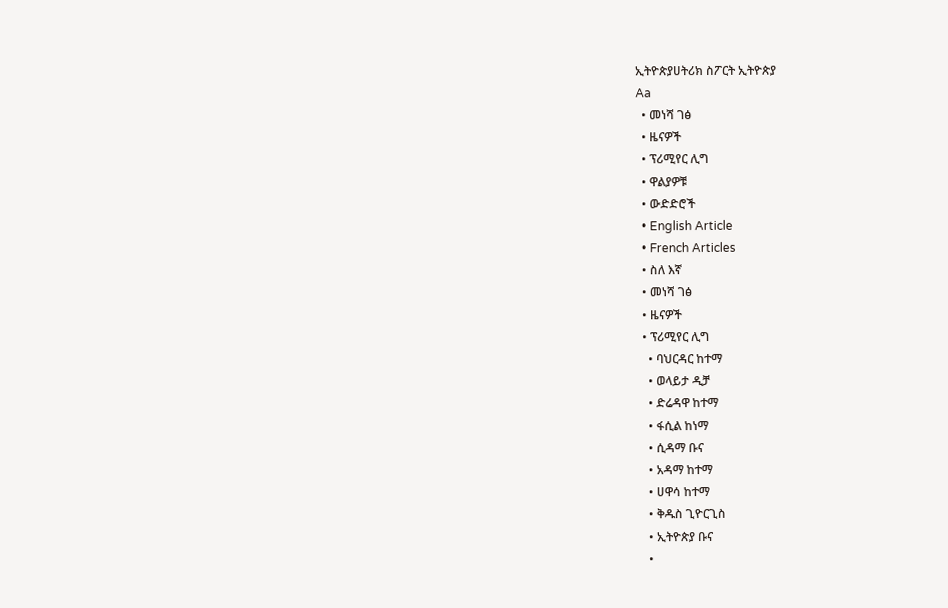ኢትዮጵያሀትሪክ ስፖርት ኢትዮጵያ
Aa
  • መነሻ ገፅ
  • ዜናዎች
  • ፕሪሚየር ሊግ
  • ዋልያዎቹ
  • ውድድሮች
  • English Article
  • French Articles
  • ስለ እኛ
  • መነሻ ገፅ
  • ዜናዎች
  • ፕሪሚየር ሊግ
    • ባህርዳር ከተማ
    • ወላይታ ዲቻ
    • ድሬዳዋ ከተማ
    • ፋሲል ከነማ
    • ሲዳማ ቡና
    • አዳማ ከተማ
    • ሀዋሳ ከተማ
    • ቅዱስ ጊዮርጊስ
    • ኢትዮጵያ ቡና
    •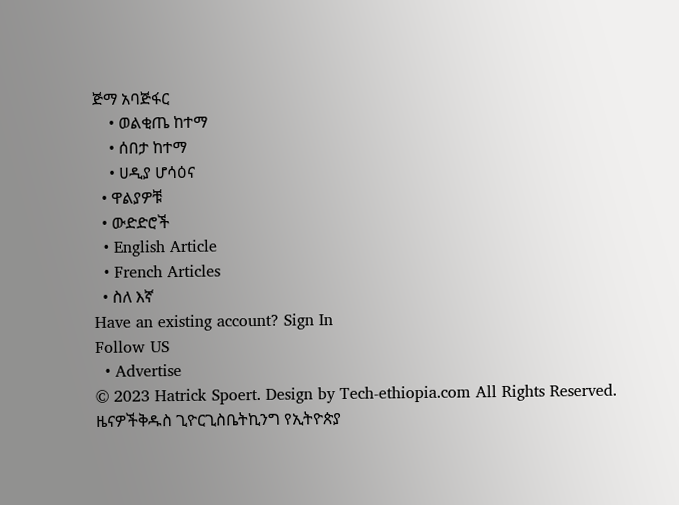ጅማ አባጅፋር
    • ወልቂጤ ከተማ
    • ሰበታ ከተማ
    • ሀዲያ ሆሳዕና
  • ዋልያዎቹ
  • ውድድሮች
  • English Article
  • French Articles
  • ስለ እኛ
Have an existing account? Sign In
Follow US
  • Advertise
© 2023 Hatrick Spoert. Design by Tech-ethiopia.com All Rights Reserved.
ዜናዎችቅዱስ ጊዮርጊስቤትኪንግ የኢትዮጵያ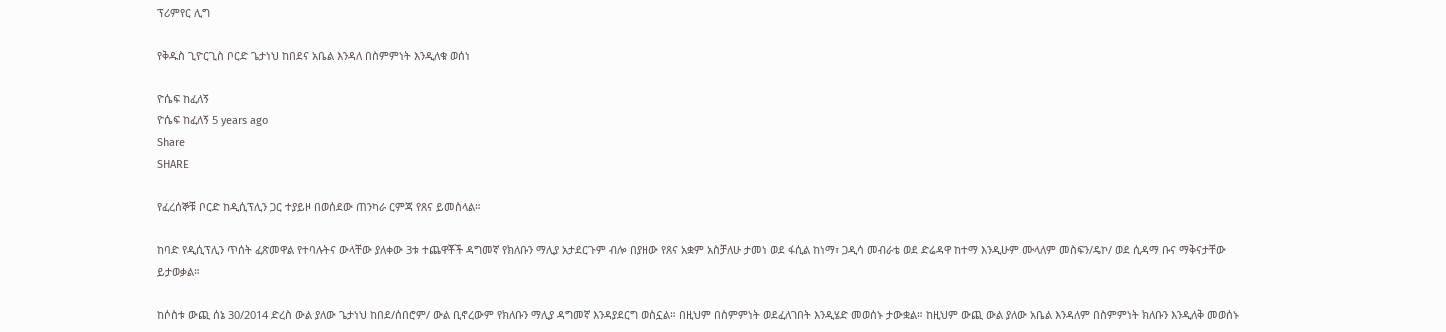ፕሪምየር ሊግ

የቅዱስ ጊዮርጊስ ቦርድ ጌታነህ ከበደና አቤል እንዳለ በስምምነት እንዲለቁ ወሰነ

ዮሴፍ ከፈለኝ
ዮሴፍ ከፈለኝ 5 years ago
Share
SHARE

የፈረሰኞቹ ቦርድ ከዲሲፕሊን ጋር ተያይዞ በወሰደው ጠንካራ ርምጃ የጸና ይመስላል።

ከባድ የዲሲፕሊን ጥሰት ፈጽመዋል የተባሉትና ውላቸው ያለቀው 3ቱ ተጨዋቾች ዳግመኛ የክለቡን ማሊያ አታደርጉም ብሎ በያዘው የጸና አቋም አስቻለሁ ታመነ ወደ ፋሲል ከነማ፣ ጋዲሳ መብራቴ ወደ ድሬዳዋ ከተማ እንዲሁም ሙላለም መስፍን/ዴኮ/ ወደ ሲዳማ ቡና ማቅናታቸው ይታወቃል።

ከሶስቱ ውጪ ሰኔ 30/2014 ድረስ ውል ያለው ጌታነህ ከበደ/ሰበሮም/ ውል ቢኖረውም የክለቡን ማሊያ ዳግመኛ እንዳያደርግ ወስኗል። በዚህም በስምምነት ወደፈለገበት እንዲሄድ መወሰኑ ታውቋል። ከዚህም ውጪ ውል ያለው አቤል እንዳለም በስምምነት ክለቡን እንዲለቅ መወሰኑ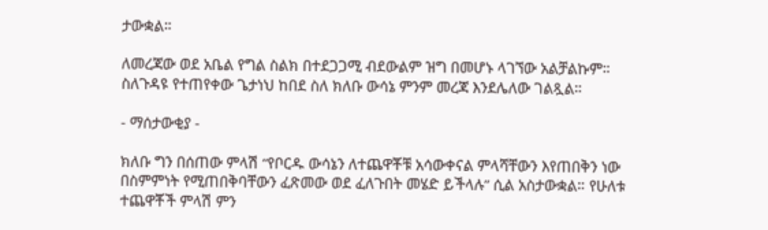ታውቋል።

ለመረጃው ወደ አቤል የግል ስልክ በተደጋጋሚ ብደውልም ዝግ በመሆኑ ላገኘው አልቻልኩም። ስለጉዳዩ የተጠየቀው ጌታነህ ከበደ ስለ ክለቡ ውሳኔ ምንም መረጃ እንደሌለው ገልጿል።

- ማሰታውቂያ -

ክለቡ ግን በሰጠው ምላሽ “የቦርዱ ውሳኔን ለተጨዋቾቹ አሳውቀናል ምላሻቸውን እየጠበቅን ነው በስምምነት የሚጠበቅባቸውን ፈጽመው ወደ ፈለጉበት መሄድ ይችላሉ” ሲል አስታውቋል። የሁለቱ ተጨዋቾች ምላሽ ምን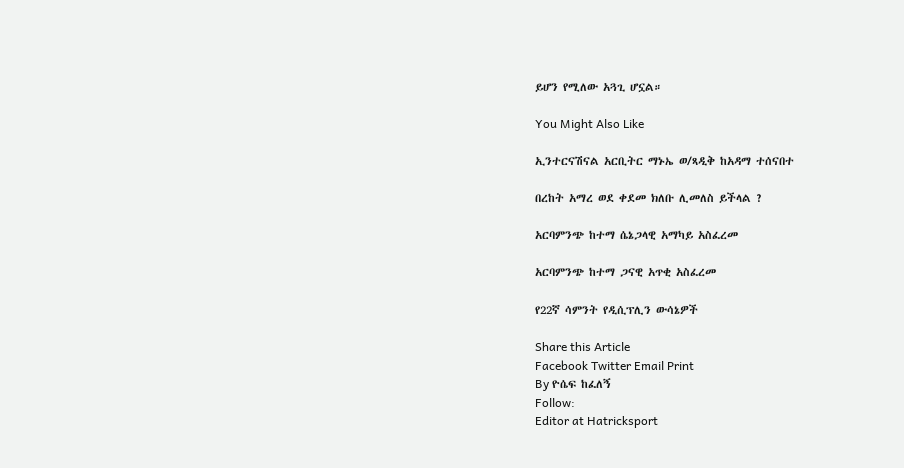ይሆን የሚለው አጓጊ ሆኗል።

You Might Also Like

ኢንተርናሽናል አርቢትር ማኑኤ ወ/ጻዲቅ ከአዳማ ተሰናበተ

በረከት አማረ ወደ ቀደመ ክለቡ ሊመለስ ይችላል ?

አርባምንጭ ከተማ ሴኔጋላዊ አማካይ አስፈረመ

አርባምንጭ ከተማ ጋናዊ አጥቂ አስፈረመ

የ22ኛ ሳምንት የዲሲፕሊን ውሳኔዎች

Share this Article
Facebook Twitter Email Print
By ዮሴፍ ከፈለኝ
Follow:
Editor at Hatricksport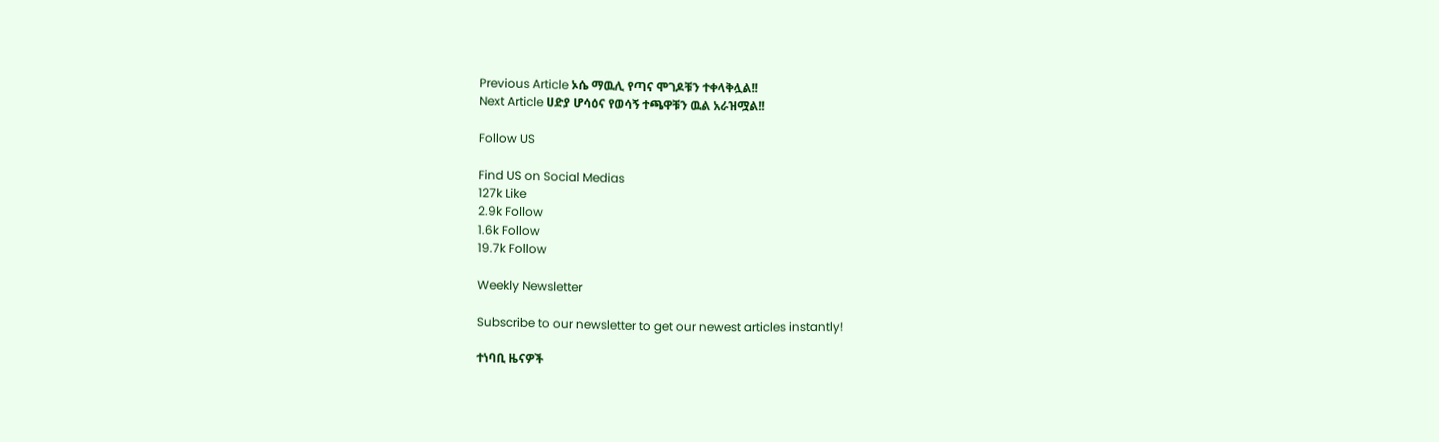Previous Article ኦሴ ማዉሊ የጣና ሞገዶቹን ተቀላቅሏል!!
Next Article ሀድያ ሆሳዕና የወሳኝ ተጫዋቹን ዉል አራዝሟል!!

Follow US

Find US on Social Medias
127k Like
2.9k Follow
1.6k Follow
19.7k Follow

Weekly Newsletter

Subscribe to our newsletter to get our newest articles instantly!

ተነባቢ ዜናዎች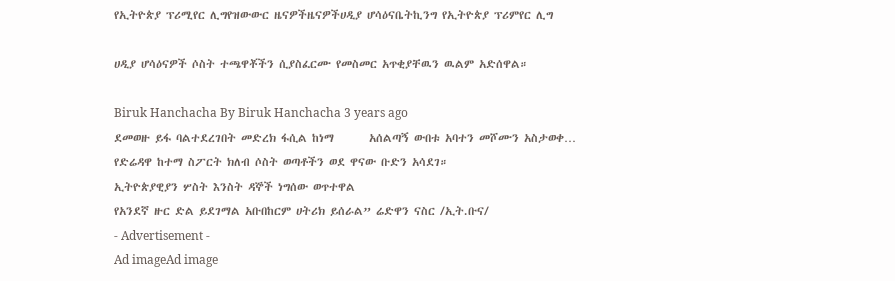የኢትዮጵያ ፕሪሚየር ሊግየዝውውር ዜናዎችዜናዎችሀዲያ ሆሳዕናቤትኪንግ የኢትዮጵያ ፕሪምየር ሊግ

ሀዲያ ሆሳዕናዎች ሶስት ተጫዋቾችን ሲያስፈርሙ የመስመር አጥቂያቸዉን ዉልም አድሰዋል።

Biruk Hanchacha By Biruk Hanchacha 3 years ago
ደመወዙ ይፋ ባልተደረገበት መድረክ ፋሲል ከነማ       አሰልጣኝ ውበቱ አባተን መሾሙን አስታወቀ…
የድሬዳዋ ከተማ ስፖርት ክለብ ሶስት ወጣቶችን ወደ ዋናው ቡድን አሳደገ።
ኢትዮጵያዊያን ሦስት እንስት ዳኞች ነግሰው ወጥተዋል
የአንደኛ ዙር ድል ይደገማል አቡበከርም ሀትሪክ ይሰራል” ሬድዋን ናስር /ኢት.ቡና/
- Advertisement -
Ad imageAd image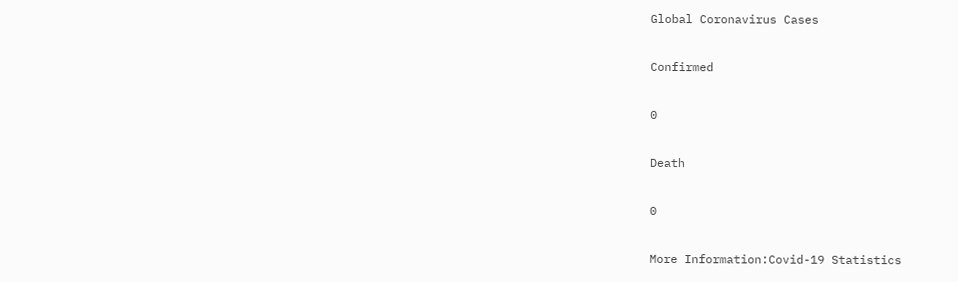Global Coronavirus Cases

Confirmed

0

Death

0

More Information:Covid-19 Statistics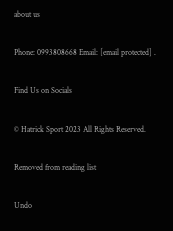about us

Phone: 0993808668 Email: [email protected] .

Find Us on Socials

© Hatrick Sport 2023 All Rights Reserved.

Removed from reading list

Undo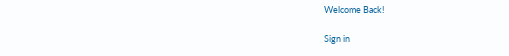Welcome Back!

Sign in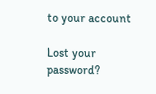to your account

Lost your password?